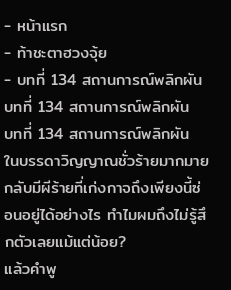- หน้าแรก
- ท้าชะตาฮวงจุ้ย
- บทที่ 134 สถานการณ์พลิกผัน
บทที่ 134 สถานการณ์พลิกผัน
บทที่ 134 สถานการณ์พลิกผัน
ในบรรดาวิญญาณชั่วร้ายมากมายกลับมีผีร้ายที่เก่งกาจถึงเพียงนี้ซ่อนอยู่ได้อย่างไร ทำไมผมถึงไม่รู้สึกตัวเลยแม้แต่น้อย?
แล้วคำพู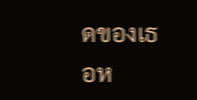ดของเธอห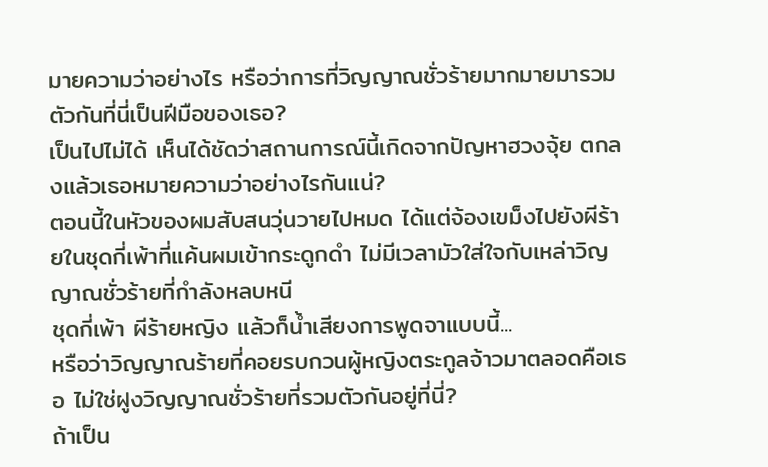มายความว่าอย่างไร หรือว่าการที่วิญญาณชั่วร้ายมากมายมารวมตัวกันที่นี่เป็นฝีมือของเธอ?
เป็นไปไม่ได้ เห็นได้ชัดว่าสถานการณ์นี้เกิดจากปัญหาฮวงจุ้ย ตกลงแล้วเธอหมายความว่าอย่างไรกันแน่?
ตอนนี้ในหัวของผมสับสนวุ่นวายไปหมด ได้แต่จ้องเขม็งไปยังผีร้ายในชุดกี่เพ้าที่แค้นผมเข้ากระดูกดำ ไม่มีเวลามัวใส่ใจกับเหล่าวิญญาณชั่วร้ายที่กำลังหลบหนี
ชุดกี่เพ้า ผีร้ายหญิง แล้วก็น้ำเสียงการพูดจาแบบนี้...
หรือว่าวิญญาณร้ายที่คอยรบกวนผู้หญิงตระกูลจ้าวมาตลอดคือเธอ ไม่ใช่ฝูงวิญญาณชั่วร้ายที่รวมตัวกันอยู่ที่นี่?
ถ้าเป็น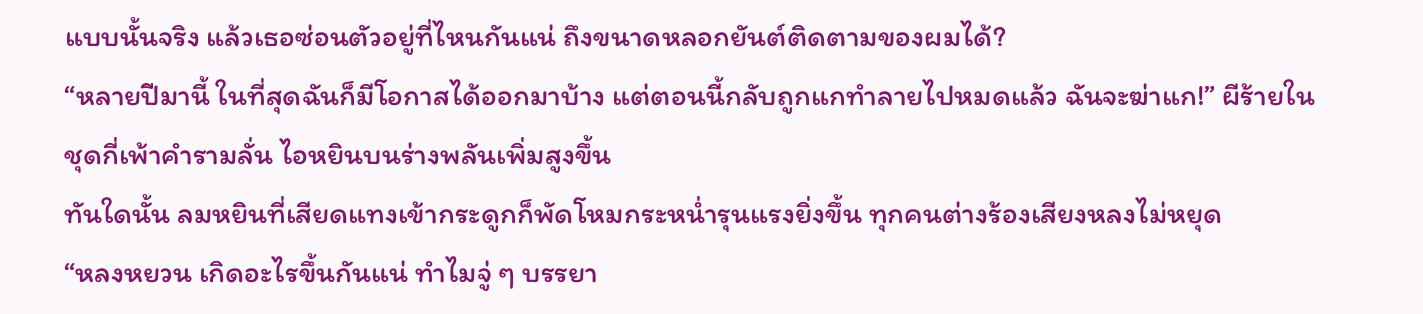แบบนั้นจริง แล้วเธอซ่อนตัวอยู่ที่ไหนกันแน่ ถึงขนาดหลอกยันต์ติดตามของผมได้?
“หลายปีมานี้ ในที่สุดฉันก็มีโอกาสได้ออกมาบ้าง แต่ตอนนี้กลับถูกแกทำลายไปหมดแล้ว ฉันจะฆ่าแก!” ผีร้ายในชุดกี่เพ้าคำรามลั่น ไอหยินบนร่างพลันเพิ่มสูงขึ้น
ทันใดนั้น ลมหยินที่เสียดแทงเข้ากระดูกก็พัดโหมกระหน่ำรุนแรงยิ่งขึ้น ทุกคนต่างร้องเสียงหลงไม่หยุด
“หลงหยวน เกิดอะไรขึ้นกันแน่ ทำไมจู่ ๆ บรรยา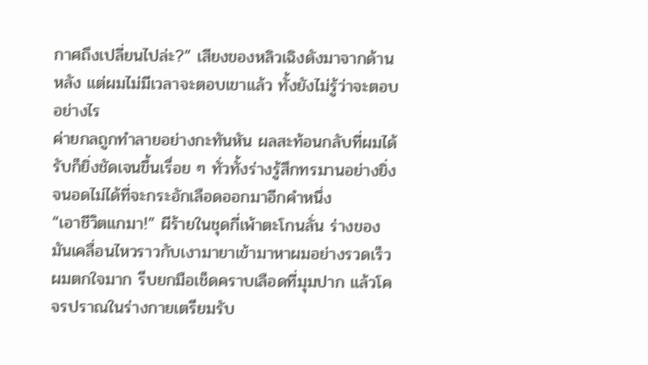กาศถึงเปลี่ยนไปล่ะ?” เสียงของหลิวเฉิงดังมาจากด้านหลัง แต่ผมไม่มีเวลาจะตอบเขาแล้ว ทั้งยังไม่รู้ว่าจะตอบอย่างไร
ค่ายกลถูกทำลายอย่างกะทันหัน ผลสะท้อนกลับที่ผมได้รับก็ยิ่งชัดเจนขึ้นเรื่อย ๆ ทั่วทั้งร่างรู้สึกทรมานอย่างยิ่ง จนอดไม่ได้ที่จะกระอักเลือดออกมาอีกคำหนึ่ง
“เอาชีวิตแกมา!” ผีร้ายในชุดกี่เพ้าตะโกนลั่น ร่างของมันเคลื่อนไหวราวกับเงามายาเข้ามาหาผมอย่างรวดเร็ว
ผมตกใจมาก รีบยกมือเช็ดคราบเลือดที่มุมปาก แล้วโคจรปราณในร่างกายเตรียมรับ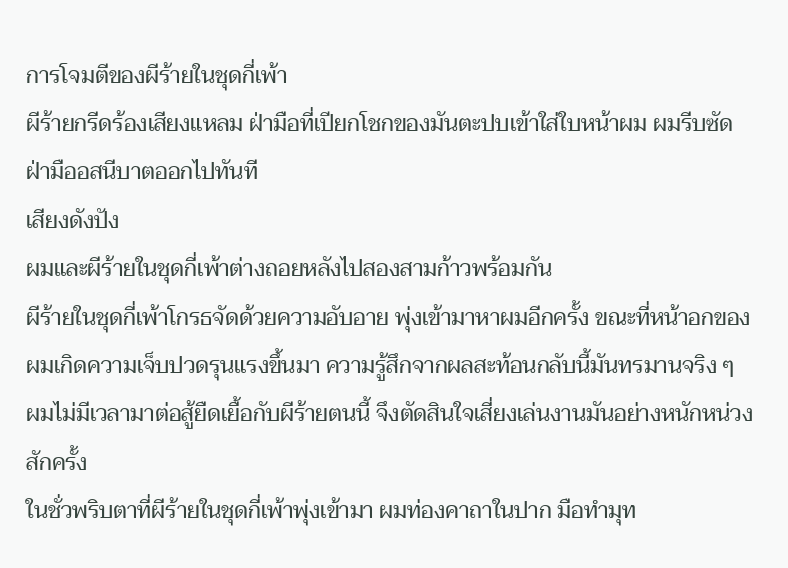การโจมตีของผีร้ายในชุดกี่เพ้า
ผีร้ายกรีดร้องเสียงแหลม ฝ่ามือที่เปียกโชกของมันตะปบเข้าใส่ใบหน้าผม ผมรีบซัดฝ่ามืออสนีบาตออกไปทันที
เสียงดังปัง
ผมและผีร้ายในชุดกี่เพ้าต่างถอยหลังไปสองสามก้าวพร้อมกัน
ผีร้ายในชุดกี่เพ้าโกรธจัดด้วยความอับอาย พุ่งเข้ามาหาผมอีกครั้ง ขณะที่หน้าอกของผมเกิดความเจ็บปวดรุนแรงขึ้นมา ความรู้สึกจากผลสะท้อนกลับนี้มันทรมานจริง ๆ
ผมไม่มีเวลามาต่อสู้ยืดเยื้อกับผีร้ายตนนี้ จึงตัดสินใจเสี่ยงเล่นงานมันอย่างหนักหน่วงสักครั้ง
ในชั่วพริบตาที่ผีร้ายในชุดกี่เพ้าพุ่งเข้ามา ผมท่องคาถาในปาก มือทำมุท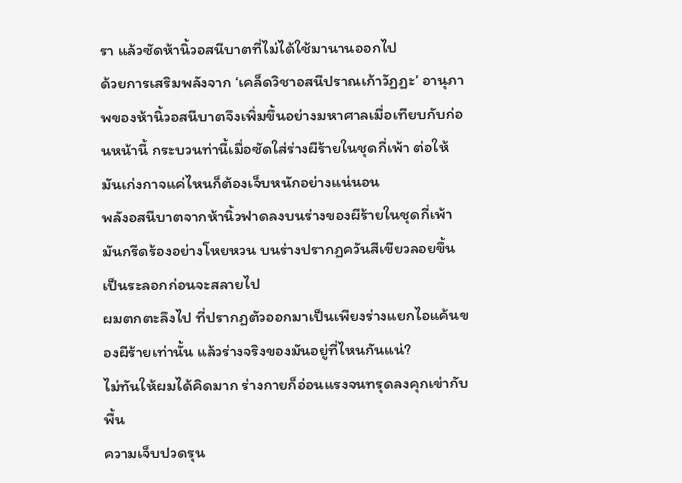รา แล้วซัดห้านิ้วอสนีบาตที่ไม่ได้ใช้มานานออกไป
ด้วยการเสริมพลังจาก ‘เคล็ดวิชาอสนีปราณเก้าวัฏฏะ’ อานุภาพของห้านิ้วอสนีบาตจึงเพิ่มขึ้นอย่างมหาศาลเมื่อเทียบกับก่อนหน้านี้ กระบวนท่านี้เมื่อซัดใส่ร่างผีร้ายในชุดกี่เพ้า ต่อให้มันเก่งกาจแค่ไหนก็ต้องเจ็บหนักอย่างแน่นอน
พลังอสนีบาตจากห้านิ้วฟาดลงบนร่างของผีร้ายในชุดกี่เพ้า มันกรีดร้องอย่างโหยหวน บนร่างปรากฏควันสีเขียวลอยขึ้นเป็นระลอกก่อนจะสลายไป
ผมตกตะลึงไป ที่ปรากฏตัวออกมาเป็นเพียงร่างแยกไอแค้นของผีร้ายเท่านั้น แล้วร่างจริงของมันอยู่ที่ไหนกันแน่?
ไม่ทันให้ผมได้คิดมาก ร่างกายก็อ่อนแรงจนทรุดลงคุกเข่ากับพื้น
ความเจ็บปวดรุน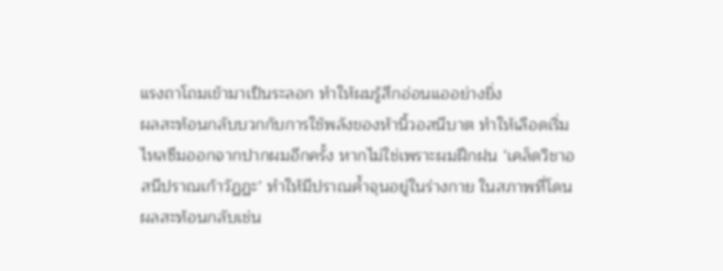แรงถาโถมเข้ามาเป็นระลอก ทำให้ผมรู้สึกอ่อนแออย่างยิ่ง
ผลสะท้อนกลับบวกกับการใช้พลังของห้านิ้วอสนีบาต ทำให้เลือดเริ่มไหลซึมออกจากปากผมอีกครั้ง หากไม่ใช่เพราะผมฝึกฝน ‘เคล็ดวิชาอสนีปราณเก้าวัฏฏะ’ ทำให้มีปราณค้ำจุนอยู่ในร่างกาย ในสภาพที่โดนผลสะท้อนกลับเช่น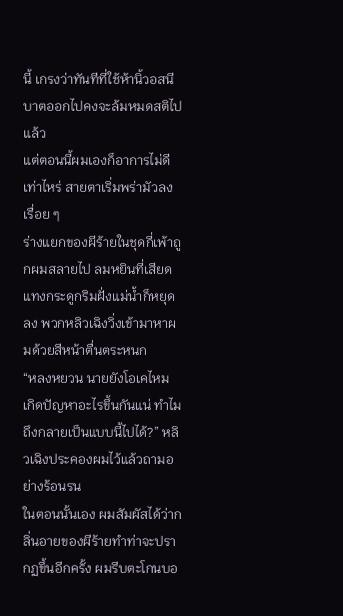นี้ เกรงว่าทันทีที่ใช้ห้านิ้วอสนีบาตออกไปคงจะล้มหมดสติไปแล้ว
แต่ตอนนี้ผมเองก็อาการไม่ดีเท่าไหร่ สายตาเริ่มพร่ามัวลงเรื่อย ๆ
ร่างแยกของผีร้ายในชุดกี่เพ้าถูกผมสลายไป ลมหยินที่เสียดแทงกระดูกริมฝั่งแม่น้ำก็หยุดลง พวกหลิวเฉิงวิ่งเข้ามาหาผมด้วยสีหน้าตื่นตระหนก
“หลงหยวน นายยังโอเคไหม เกิดปัญหาอะไรขึ้นกันแน่ ทำไมถึงกลายเป็นแบบนี้ไปได้?” หลิวเฉิงประคองผมไว้แล้วถามอย่างร้อนรน
ในตอนนั้นเอง ผมสัมผัสได้ว่ากลิ่นอายของผีร้ายทำท่าจะปรากฏขึ้นอีกครั้ง ผมรีบตะโกนบอ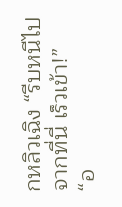กหลิวเฉิง “รีบหนีไปจากที่นี่ เร็วเข้า!”
“อ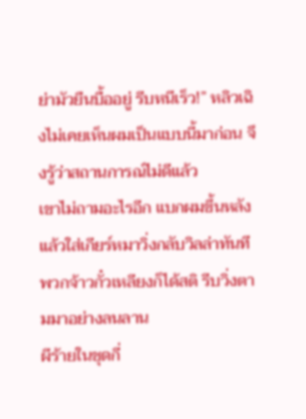ย่ามัวยืนบื้ออยู่ รีบหนีเร็ว!” หลิวเฉิงไม่เคยเห็นผมเป็นแบบนี้มาก่อน จึงรู้ว่าสถานการณ์ไม่ดีแล้ว
เขาไม่ถามอะไรอีก แบกผมขึ้นหลังแล้วใส่เกียร์หมาวิ่งกลับวิลล่าทันที
พวกจ้าวกั๋วเหลียงก็ได้สติ รีบวิ่งตามมาอย่างลนลาน
ผีร้ายในชุดกี่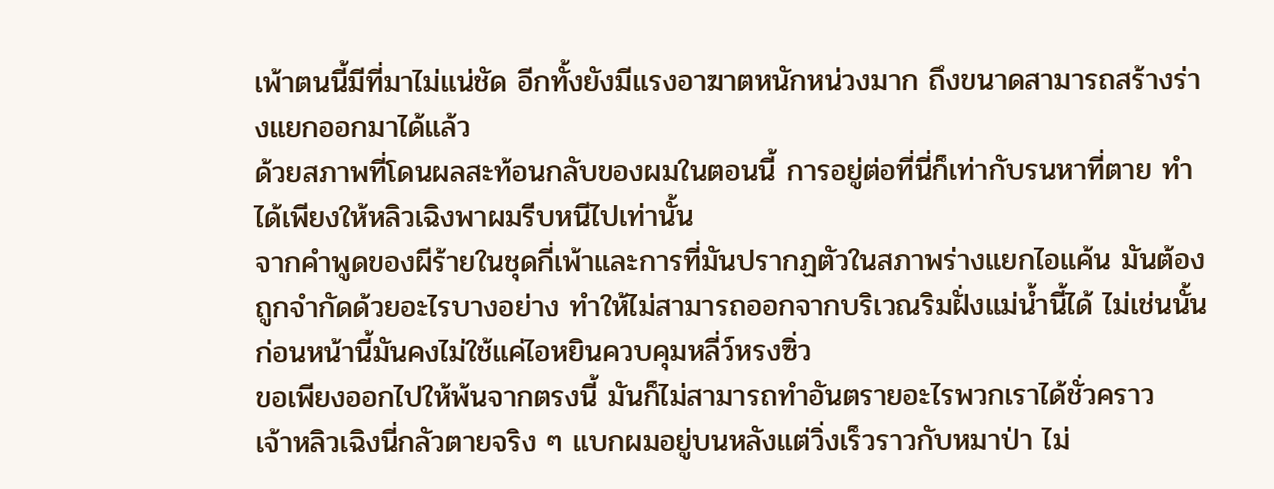เพ้าตนนี้มีที่มาไม่แน่ชัด อีกทั้งยังมีแรงอาฆาตหนักหน่วงมาก ถึงขนาดสามารถสร้างร่างแยกออกมาได้แล้ว
ด้วยสภาพที่โดนผลสะท้อนกลับของผมในตอนนี้ การอยู่ต่อที่นี่ก็เท่ากับรนหาที่ตาย ทำได้เพียงให้หลิวเฉิงพาผมรีบหนีไปเท่านั้น
จากคำพูดของผีร้ายในชุดกี่เพ้าและการที่มันปรากฏตัวในสภาพร่างแยกไอแค้น มันต้องถูกจำกัดด้วยอะไรบางอย่าง ทำให้ไม่สามารถออกจากบริเวณริมฝั่งแม่น้ำนี้ได้ ไม่เช่นนั้นก่อนหน้านี้มันคงไม่ใช้แค่ไอหยินควบคุมหลี่ว์หรงซิ่ว
ขอเพียงออกไปให้พ้นจากตรงนี้ มันก็ไม่สามารถทำอันตรายอะไรพวกเราได้ชั่วคราว
เจ้าหลิวเฉิงนี่กลัวตายจริง ๆ แบกผมอยู่บนหลังแต่วิ่งเร็วราวกับหมาป่า ไม่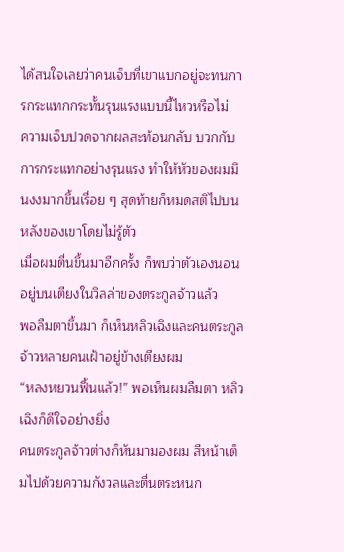ได้สนใจเลยว่าคนเจ็บที่เขาแบกอยู่จะทนการกระแทกกระทั้นรุนแรงแบบนี้ไหวหรือไม่
ความเจ็บปวดจากผลสะท้อนกลับ บวกกับการกระแทกอย่างรุนแรง ทำให้หัวของผมมึนงงมากขึ้นเรื่อย ๆ สุดท้ายก็หมดสติไปบนหลังของเขาโดยไม่รู้ตัว
เมื่อผมตื่นขึ้นมาอีกครั้ง ก็พบว่าตัวเองนอนอยู่บนเตียงในวิลล่าของตระกูลจ้าวแล้ว
พอลืมตาขึ้นมา ก็เห็นหลิวเฉิงและคนตระกูลจ้าวหลายคนเฝ้าอยู่ข้างเตียงผม
“หลงหยวนฟื้นแล้ว!” พอเห็นผมลืมตา หลิวเฉิงก็ดีใจอย่างยิ่ง
คนตระกูลจ้าวต่างก็หันมามองผม สีหน้าเต็มไปด้วยความกังวลและตื่นตระหนก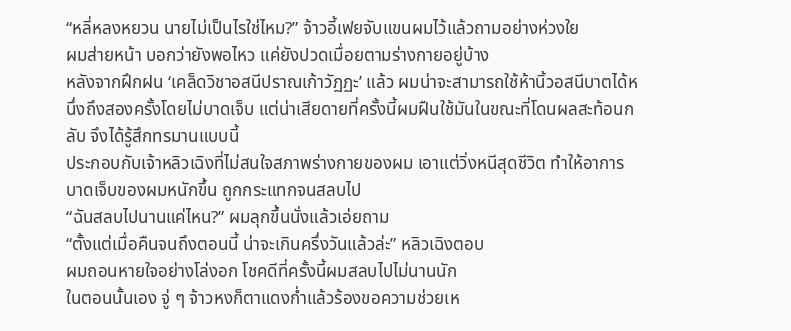“หลี่หลงหยวน นายไม่เป็นไรใช่ไหม?” จ้าวอี้เฟยจับแขนผมไว้แล้วถามอย่างห่วงใย
ผมส่ายหน้า บอกว่ายังพอไหว แค่ยังปวดเมื่อยตามร่างกายอยู่บ้าง
หลังจากฝึกฝน ‘เคล็ดวิชาอสนีปราณเก้าวัฏฏะ’ แล้ว ผมน่าจะสามารถใช้ห้านิ้วอสนีบาตได้หนึ่งถึงสองครั้งโดยไม่บาดเจ็บ แต่น่าเสียดายที่ครั้งนี้ผมฝืนใช้มันในขณะที่โดนผลสะท้อนกลับ จึงได้รู้สึกทรมานแบบนี้
ประกอบกับเจ้าหลิวเฉิงที่ไม่สนใจสภาพร่างกายของผม เอาแต่วิ่งหนีสุดชีวิต ทำให้อาการบาดเจ็บของผมหนักขึ้น ถูกกระแทกจนสลบไป
“ฉันสลบไปนานแค่ไหน?” ผมลุกขึ้นนั่งแล้วเอ่ยถาม
“ตั้งแต่เมื่อคืนจนถึงตอนนี้ น่าจะเกินครึ่งวันแล้วล่ะ” หลิวเฉิงตอบ
ผมถอนหายใจอย่างโล่งอก โชคดีที่ครั้งนี้ผมสลบไปไม่นานนัก
ในตอนนั้นเอง จู่ ๆ จ้าวหงก็ตาแดงก่ำแล้วร้องขอความช่วยเห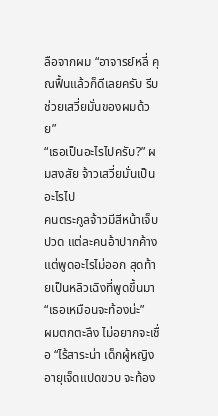ลือจากผม “อาจารย์หลี่ คุณฟื้นแล้วก็ดีเลยครับ รีบช่วยเสวี่ยมั่นของผมด้วย”
“เธอเป็นอะไรไปครับ?” ผมสงสัย จ้าวเสวี่ยมั่นเป็นอะไรไป
คนตระกูลจ้าวมีสีหน้าเจ็บปวด แต่ละคนอ้าปากค้างแต่พูดอะไรไม่ออก สุดท้ายเป็นหลิวเฉิงที่พูดขึ้นมา
“เธอเหมือนจะท้องน่ะ”
ผมตกตะลึง ไม่อยากจะเชื่อ “ไร้สาระน่า เด็กผู้หญิงอายุเจ็ดแปดขวบ จะท้อง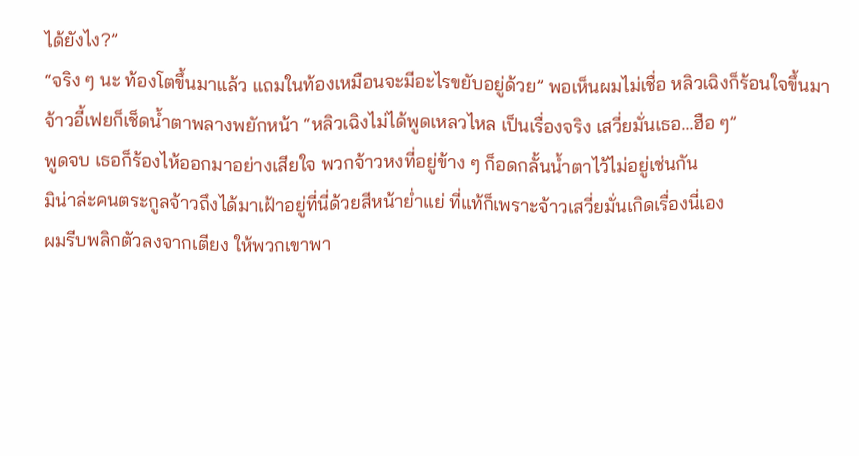ได้ยังไง?”
“จริง ๆ นะ ท้องโตขึ้นมาแล้ว แถมในท้องเหมือนจะมีอะไรขยับอยู่ด้วย” พอเห็นผมไม่เชื่อ หลิวเฉิงก็ร้อนใจขึ้นมา
จ้าวอี้เฟยก็เช็ดน้ำตาพลางพยักหน้า “หลิวเฉิงไม่ได้พูดเหลวไหล เป็นเรื่องจริง เสวี่ยมั่นเธอ...ฮือ ๆ”
พูดจบ เธอก็ร้องไห้ออกมาอย่างเสียใจ พวกจ้าวหงที่อยู่ข้าง ๆ ก็อดกลั้นน้ำตาไว้ไม่อยู่เช่นกัน
มิน่าล่ะคนตระกูลจ้าวถึงได้มาเฝ้าอยู่ที่นี่ด้วยสีหน้าย่ำแย่ ที่แท้ก็เพราะจ้าวเสวี่ยมั่นเกิดเรื่องนี่เอง
ผมรีบพลิกตัวลงจากเตียง ให้พวกเขาพา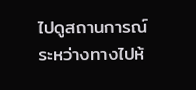ไปดูสถานการณ์
ระหว่างทางไปห้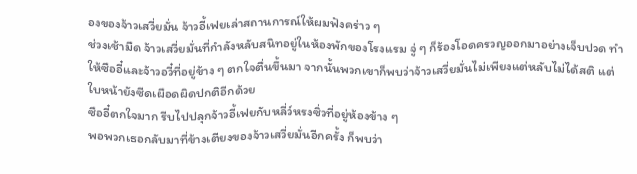องของจ้าวเสวี่ยมั่น จ้าวอี้เฟยเล่าสถานการณ์ให้ผมฟังคร่าว ๆ
ช่วงเช้ามืด จ้าวเสวี่ยมั่นที่กำลังหลับสนิทอยู่ในห้องพักของโรงแรม จู่ ๆ ก็ร้องโอดครวญออกมาอย่างเจ็บปวด ทำให้ซืออี๋และจ้าวอวี๋ที่อยู่ข้าง ๆ ตกใจตื่นขึ้นมา จากนั้นพวกเขาก็พบว่าจ้าวเสวี่ยมั่นไม่เพียงแต่หลับไม่ได้สติ แต่ใบหน้ายังซีดเผือดผิดปกติอีกด้วย
ซืออี๋ตกใจมาก รีบไปปลุกจ้าวอี้เฟยกับหลี่ว์หรงซิ่วที่อยู่ห้องข้าง ๆ
พอพวกเธอกลับมาที่ข้างเตียงของจ้าวเสวี่ยมั่นอีกครั้ง ก็พบว่า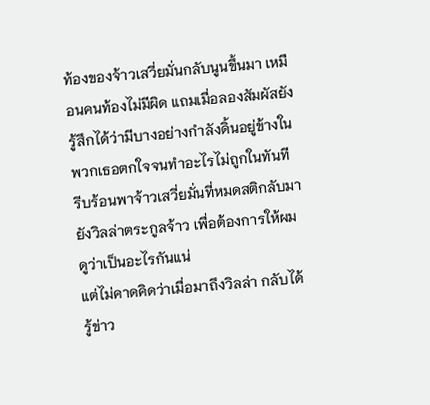ท้องของจ้าวเสวี่ยมั่นกลับนูนขึ้นมา เหมือนคนท้องไม่มีผิด แถมเมื่อลองสัมผัสยังรู้สึกได้ว่ามีบางอย่างกำลังดิ้นอยู่ข้างใน
พวกเธอตกใจจนทำอะไรไม่ถูกในทันที รีบร้อนพาจ้าวเสวี่ยมั่นที่หมดสติกลับมายังวิลล่าตระกูลจ้าว เพื่อต้องการให้ผมดูว่าเป็นอะไรกันแน่
แต่ไม่คาดคิดว่าเมื่อมาถึงวิลล่า กลับได้รู้ข่าว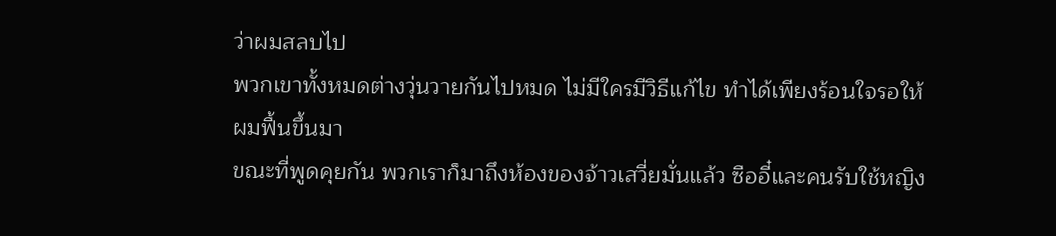ว่าผมสลบไป
พวกเขาทั้งหมดต่างวุ่นวายกันไปหมด ไม่มีใครมีวิธีแก้ไข ทำได้เพียงร้อนใจรอให้ผมฟื้นขึ้นมา
ขณะที่พูดคุยกัน พวกเราก็มาถึงห้องของจ้าวเสวี่ยมั่นแล้ว ซืออี๋และคนรับใช้หญิง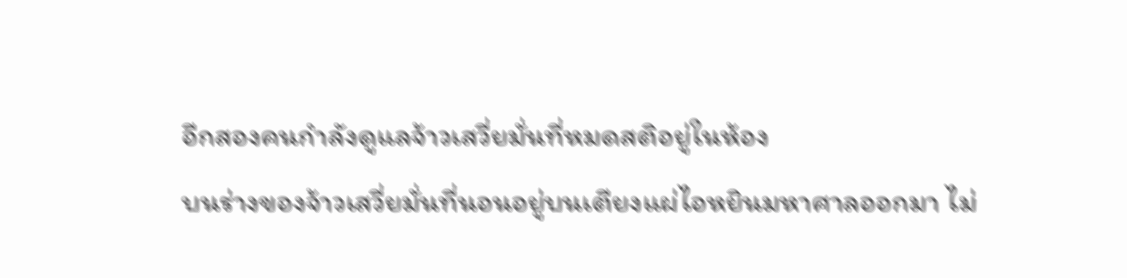อีกสองคนกำลังดูแลจ้าวเสวี่ยมั่นที่หมดสติอยู่ในห้อง
บนร่างของจ้าวเสวี่ยมั่นที่นอนอยู่บนเตียงแผ่ไอหยินมหาศาลออกมา ไม่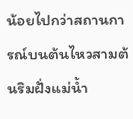น้อยไปกว่าสถานการณ์บนต้นไหวสามต้นริมฝั่งแม่น้ำ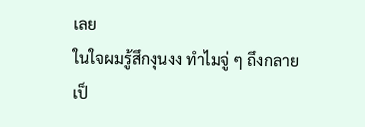เลย
ในใจผมรู้สึกงุนงง ทำไมจู่ ๆ ถึงกลายเป็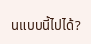นแบบนี้ไปได้?